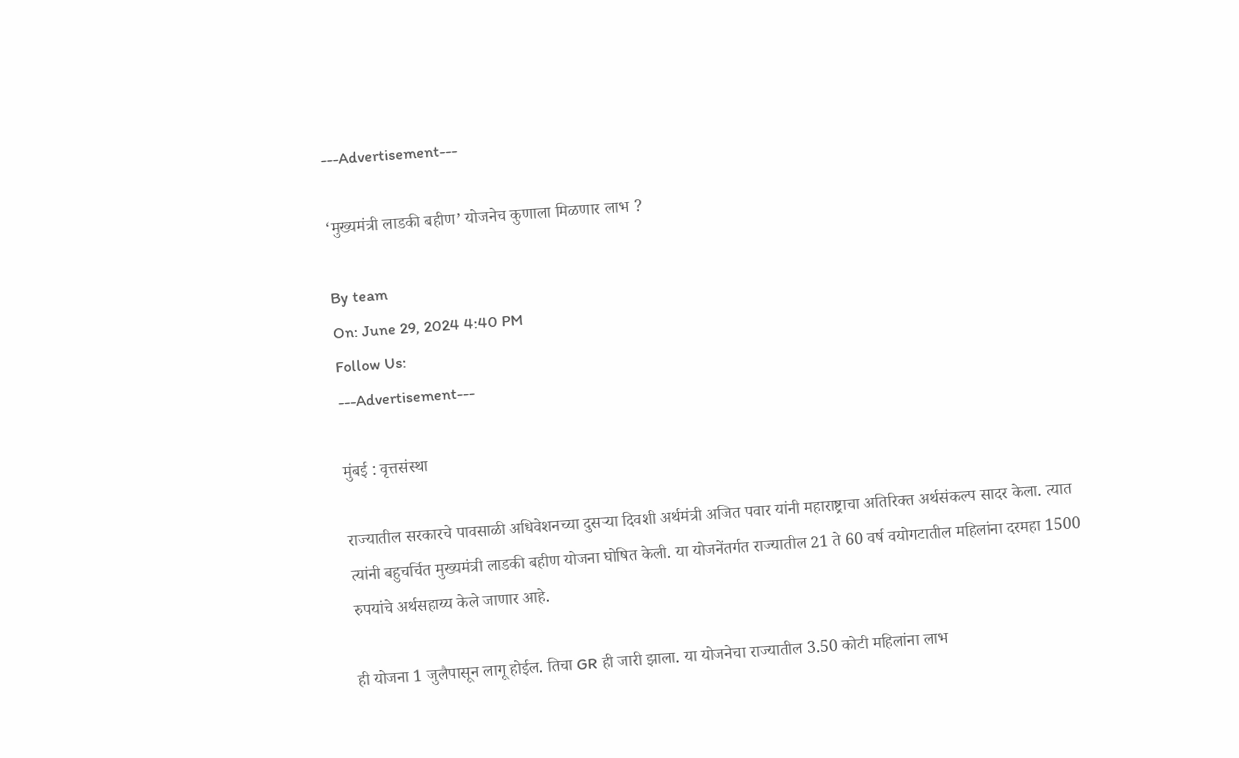---Advertisement---

‘मुख्यमंत्री लाडकी बहीण’ योजनेच कुणाला मिळणार लाभ ?

By team
On: June 29, 2024 4:40 PM
Follow Us:
---Advertisement---

मुंबई : वृत्तसंस्था

राज्यातील सरकारचे पावसाळी अधिवेशनच्या दुसऱ्या दिवशी अर्थमंत्री अजित पवार यांनी महाराष्ट्राचा अतिरिक्त अर्थसंकल्प सादर केला. त्यात त्यांनी बहुचर्चित मुख्यमंत्री लाडकी बहीण योजना घोषित केली. या योजनेंतर्गत राज्यातील 21 ते 60 वर्ष वयोगटातील महिलांना दरमहा 1500 रुपयांचे अर्थसहाय्य केले जाणार आहे.

ही योजना 1 जुलैपासून लागू होईल. तिचा GR ही जारी झाला. या योजनेचा राज्यातील 3.50 कोटी महिलांना लाभ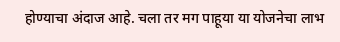होण्याचा अंदाज आहे. चला तर मग पाहूया या योजनेचा लाभ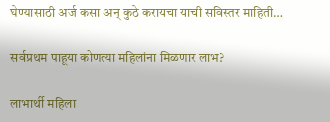घेण्यासाठी अर्ज कसा अन् कुठे करायचा याची सविस्तर माहिती…

सर्वप्रथम पाहूया कोणत्या महिलांना मिळणार लाभ?

लाभार्थी महिला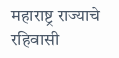महाराष्ट्र राज्याचे रहिवासी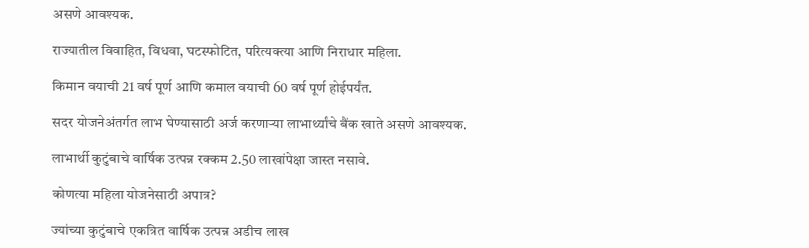असणे आवश्यक.

राज्यातील विवाहित, विधवा, घटस्फोटित, परित्यक्त्या आणि निराधार महिला.

किमान वयाची 21 वर्ष पूर्ण आणि कमाल वयाची 60 वर्ष पूर्ण होईपर्यंत.

सदर योजनेअंतर्गत लाभ घेण्यासाठी अर्ज करणाऱ्या लाभार्थ्यांचे बैंक खाते असणे आवश्यक.

लाभार्थी कुटुंबाचे वार्षिक उत्पन्न रक्कम 2.50 लाखांपेक्षा जास्त नसावे.

कोणत्या महिला योजनेसाठी अपात्र?

ज्यांच्या कुटुंबाचे एकत्रित वार्षिक उत्पन्न अडीच लाख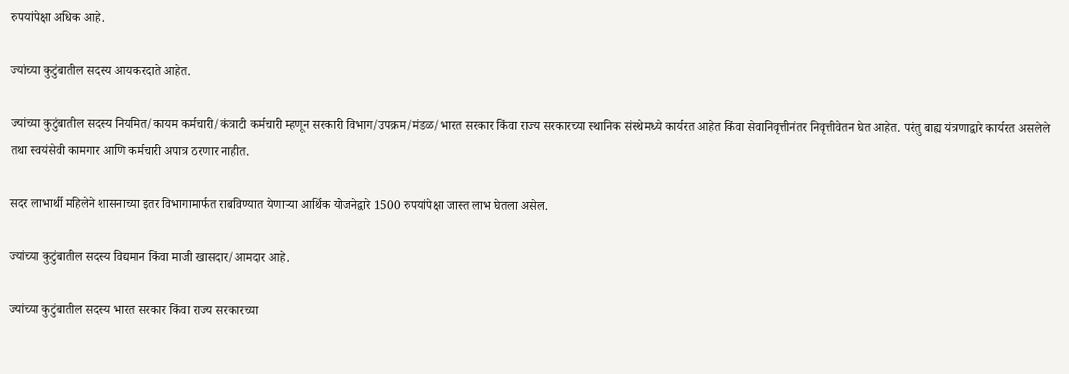रुपयांपेक्षा अधिक आहे.

ज्यांच्या कुटुंबातील सदस्य आयकरदाते आहेत.

ज्यांच्या कुटुंबातील सदस्य नियमित/कायम कर्मचारी/कंत्राटी कर्मचारी म्हणून सरकारी विभाग/उपक्रम/मंडळ/भारत सरकार किंवा राज्य सरकारच्या स्थानिक संस्थेमध्ये कार्यरत आहेत किंवा सेवानिवृत्तीनंतर निवृत्तीवेतन घेत आहेत. परंतु बाह्य यंत्रणाद्वारे कार्यरत असलेले तथा स्वयंसेवी कामगार आणि कर्मचारी अपात्र ठरणार नाहीत.

सदर लाभार्थी महिलेने शासनाच्या इतर विभागामार्फत राबविण्यात येणाऱ्या आर्थिक योजनेद्वारे 1500 रुपयांपेक्षा जास्त लाभ घेतला असेल.

ज्यांच्या कुटुंबातील सदस्य विद्यमान किंवा माजी खासदार/आमदार आहे.

ज्यांच्या कुटुंबातील सदस्य भारत सरकार किंवा राज्य सरकारच्या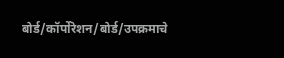बोर्ड/कॉर्पोरेशन/बोर्ड/उपक्रमाचे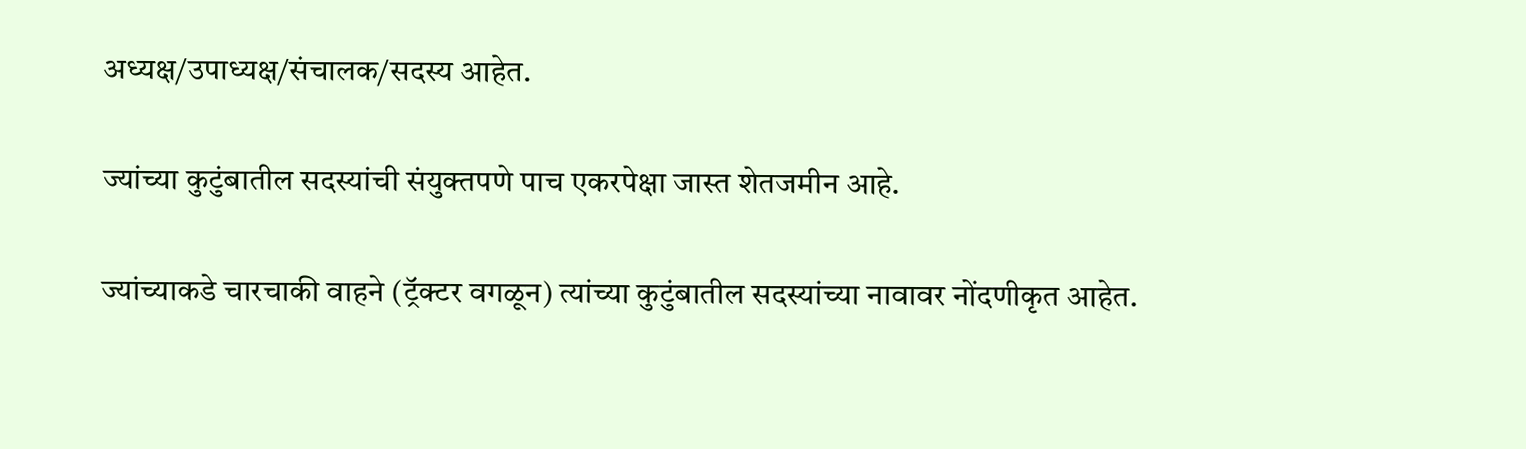अध्यक्ष/उपाध्यक्ष/संचालक/सदस्य आहेत.

ज्यांच्या कुटुंबातील सदस्यांची संयुक्तपणे पाच एकरपेक्षा जास्त शेतजमीन आहे.

ज्यांच्याकडे चारचाकी वाहने (ट्रॅक्टर वगळून) त्यांच्या कुटुंबातील सदस्यांच्या नावावर नोंदणीकृत आहेत.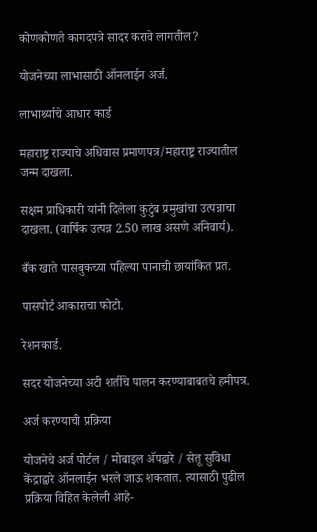कोणकोणते कागदपत्रे सादर करावे लागतील?

योजनेच्या लाभासाठी ऑनलाईन अर्ज.

लाभार्थ्याचे आधार कार्ड

महाराष्ट्र राज्याचे अधिवास प्रमाणपत्र/महाराष्ट्र राज्यातील जन्म दाखला.

सक्षम प्राधिकारी यांनी दिलेला कुटुंब प्रमुखांचा उत्पन्नाचा दाखला. (वार्षिक उत्पन्न 2.50 लाख असणे अनिवार्य).

बँक खाते पासबुकच्या पहिल्या पानाची छायांकित प्रत.

पासपोर्ट आकाराचा फोटो.

रेशनकार्ड.

सदर योजनेच्या अटी शर्तीचे पालन करण्याबाबतचे हमीपत्र.

अर्ज करण्याची प्रक्रिया

योजनेचे अर्ज पोर्टल / मोबाइल ॲपद्वारे / सेतू सुविधा केंद्राद्वारे ऑनलाईन भरले जाऊ शकतात. त्यासाठी पुढील प्रक्रिया विहित केलेली आहे-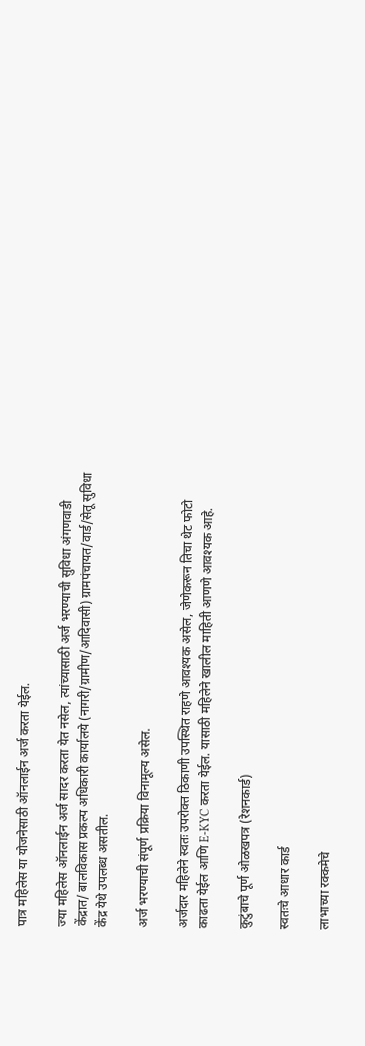पात्र महिलेस या योजनेसाठी ऑनलाईन अर्ज करता येईल.

ज्या महिलेस ऑनलाईन अर्ज सादर करता येत नसेल, त्यांच्यासाठी अर्ज भरण्याची सुविधा अंगणवाडी केंद्रात/ बालविकास प्रकल्प अधिकारी कार्यालये (नागरी/ग्रामीण/आदिवासी) ग्रामपंचायत/वार्ड/सेतू सुविधा केंद्र येथे उपलब्ध असतील.

अर्ज भरण्याची संपूर्ण प्रक्रिया विनामूल्य असेल.

अर्जदार महिलेने स्वतः उपरोक्त ठिकाणी उपस्थित राहणे आवश्यक असेल, जेणेकरून तिचा थेट फोटो काढता येईल आणि E-KYC करता येईल. यासाठी महिलेने खालील माहिती आणणे आवश्यक आहे.

कुटुंबाचे पूर्ण ओळखपत्र (रेशनकार्ड)

स्वतःचे आधार कार्ड

लाभाच्या रक्कमेचे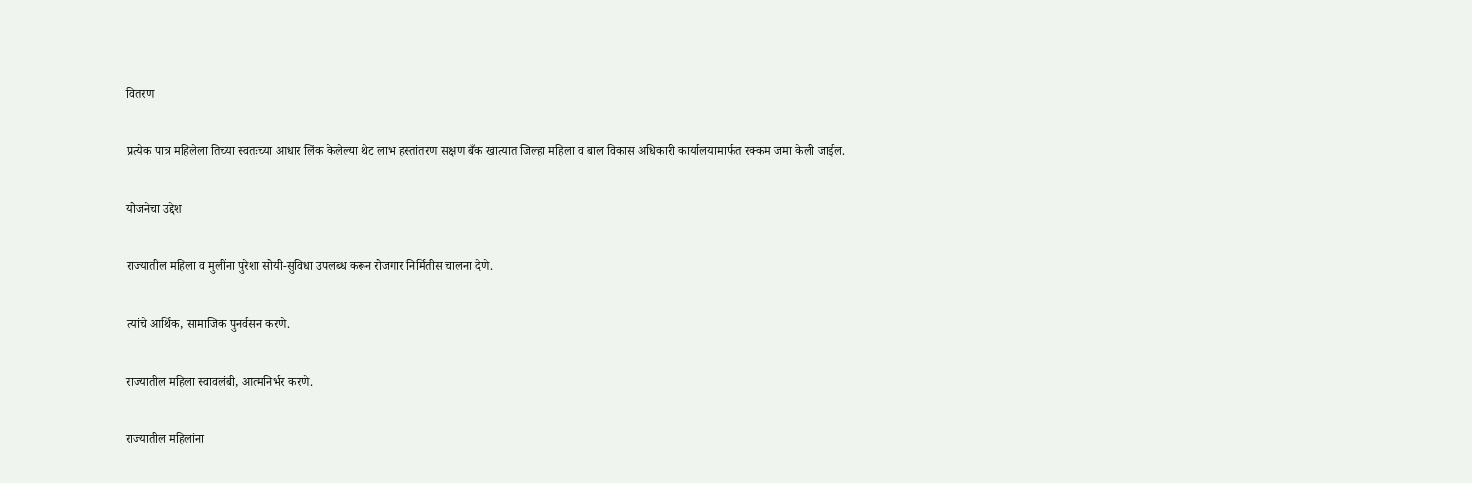वितरण

प्रत्येक पात्र महिलेला तिच्या स्वतःच्या आधार लिंक केलेल्या थेट लाभ हस्तांतरण सक्षण बँक खात्यात जिल्हा महिला व बाल विकास अधिकारी कार्यालयामार्फत रक्कम जमा केली जाईल.

योजनेचा उद्देश

राज्यातील महिला व मुलींना पुरेशा सोयी-सुविधा उपलब्ध करून रोजगार निर्मितीस चालना देणे.

त्यांचे आर्थिक, सामाजिक पुनर्वसन करणे.

राज्यातील महिला स्वावलंबी, आत्मनिर्भर करणे.

राज्यातील महिलांना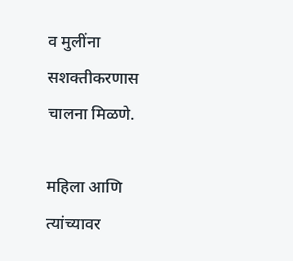व मुलींना सशक्तीकरणास चालना मिळणे.

महिला आणि त्यांच्यावर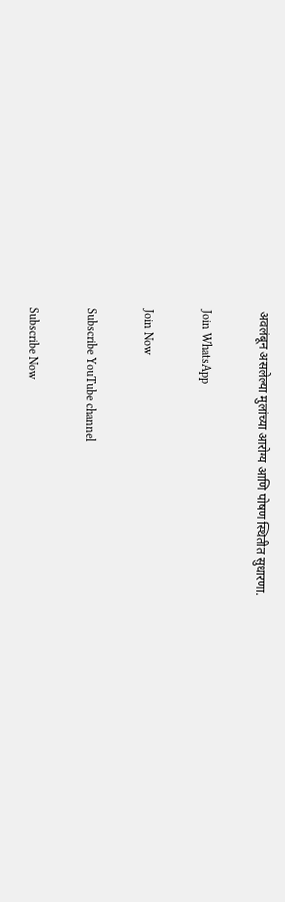अवलंबून असलेल्या मुलांच्या आरोग्य आणि पोषण स्थितीत सुधारणा.

Join WhatsApp

Join Now

Subscribe YouTube channel

Subscribe Now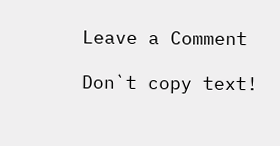Leave a Comment

Don`t copy text!